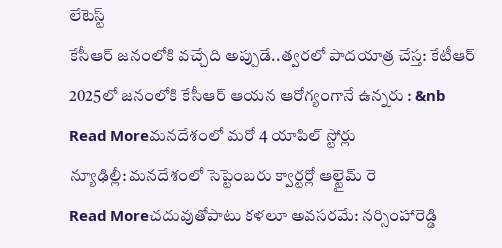లేటెస్ట్
కేసీఆర్ జనంలోకి వచ్చేది అప్పుడే..త్వరలో పాదయాత్ర చేస్త: కేటీఆర్
2025లో జనంలోకి కేసీఆర్ ఆయన ఆరోగ్యంగానే ఉన్నరు : &nb
Read Moreమనదేశంలో మరో 4 యాపిల్ స్టోర్లు
న్యూఢిల్లీ: మనదేశంలో సెప్టెంబరు క్వార్టర్లో ఆల్టైమ్ రె
Read Moreచదువుతోపాటు కళలూ అవసరమే: నర్సింహారెడ్డి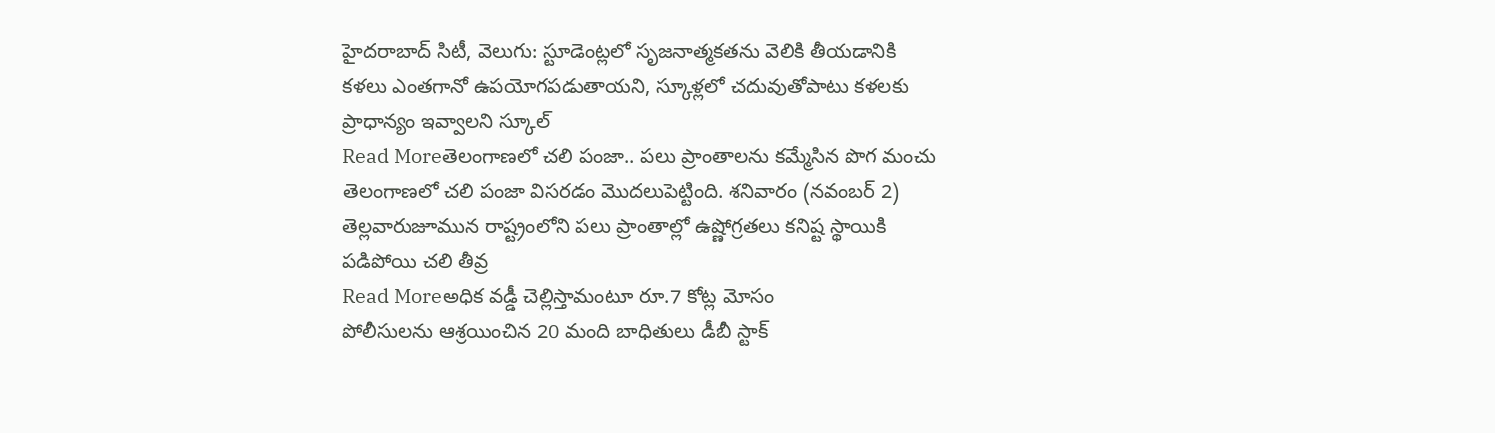హైదరాబాద్ సిటీ, వెలుగు: స్టూడెంట్లలో సృజనాత్మకతను వెలికి తీయడానికి కళలు ఎంతగానో ఉపయోగపడుతాయని, స్కూళ్లలో చదువుతోపాటు కళలకు ప్రాధాన్యం ఇవ్వాలని స్కూల్
Read Moreతెలంగాణలో చలి పంజా.. పలు ప్రాంతాలను కమ్మేసిన పొగ మంచు
తెలంగాణలో చలి పంజా విసరడం మొదలుపెట్టింది. శనివారం (నవంబర్ 2) తెల్లవారుజూమున రాష్ట్రంలోని పలు ప్రాంతాల్లో ఉష్ణోగ్రతలు కనిష్ట స్థాయికి పడిపోయి చలి తీవ్ర
Read Moreఅధిక వడ్డీ చెల్లిస్తామంటూ రూ.7 కోట్ల మోసం
పోలీసులను ఆశ్రయించిన 20 మంది బాధితులు డీబీ స్టాక్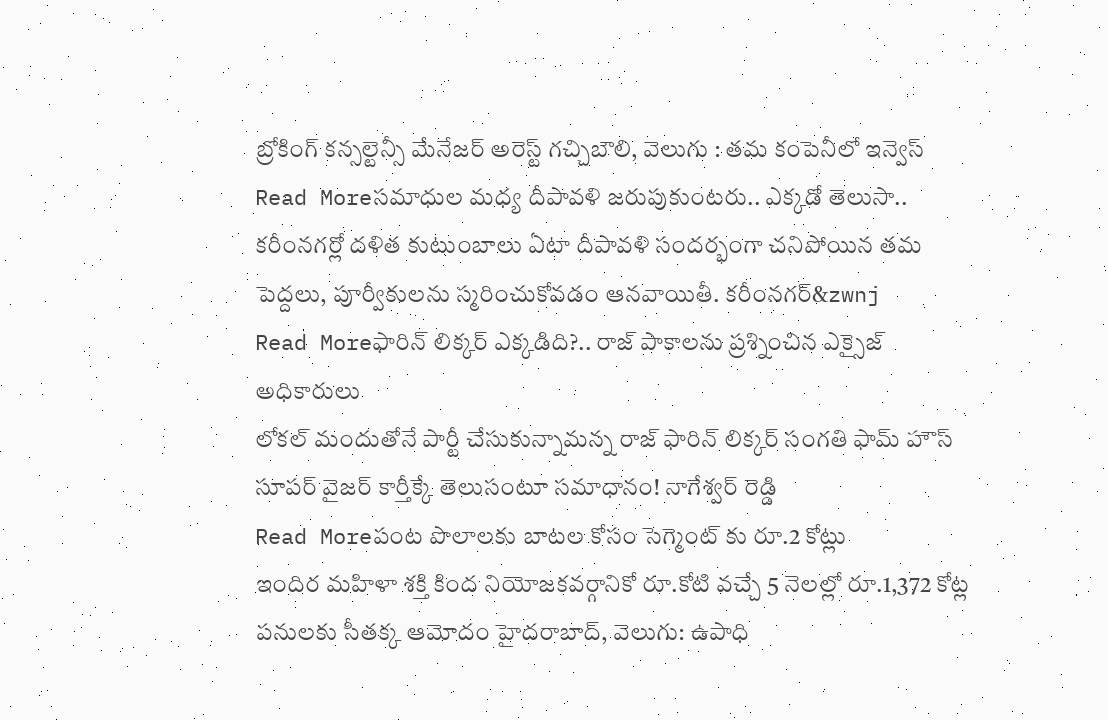బ్రోకింగ్ కన్సల్టెన్సీ మేనేజర్ అరెస్ట్ గచ్చిబౌలి, వెలుగు : తమ కంపెనీలో ఇన్వెస్
Read Moreసమాధుల మధ్య దీపావళి జరుపుకుంటరు.. ఎక్కడో తెలుసా..
కరీంనగర్లో దళిత కుటుంబాలు ఏటా దీపావళి సందర్భంగా చనిపోయిన తమ పెద్దలు, పూర్వీకులను స్మరించుకోవడం ఆనవాయితీ. కరీంనగర్&zwnj
Read Moreఫారిన్ లిక్కర్ ఎక్కడిది?.. రాజ్ పాకాలను ప్రశ్నించిన ఎక్సైజ్ అధికారులు
లోకల్ మందుతోనే పార్టీ చేసుకున్నామన్న రాజ్ ఫారిన్ లిక్కర్ సంగతి ఫామ్ హౌస్ సూపర్ వైజర్ కార్తీక్కే తెలుసంటూ సమాధానం! నాగేశ్వర్ రెడ్డి
Read Moreపంట పొలాలకు బాటల కోసం సెగ్మెంట్ కు రూ.2 కోట్లు
ఇందిర మహిళా శక్తి కింద నియోజకవర్గానికో రూ.కోటి వచ్చే 5 నెలల్లో రూ.1,372 కోట్ల పనులకు సీతక్క ఆమోదం హైదరాబాద్, వెలుగు: ఉపాధి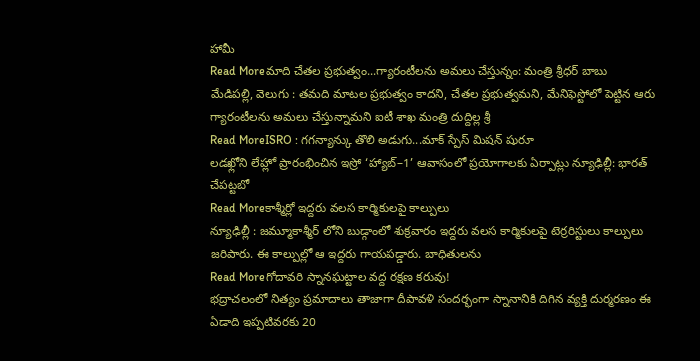హామీ
Read Moreమాది చేతల ప్రభుత్వం...గ్యారంటీలను అమలు చేస్తున్నం: మంత్రి శ్రీధర్ బాబు
మేడిపల్లి, వెలుగు : తమది మాటల ప్రభుత్వం కాదని, చేతల ప్రభుత్వమని, మేనిఫెస్టోలో పెట్టిన ఆరు గ్యారంటీలను అమలు చేస్తున్నామని ఐటీ శాఖ మంత్రి దుద్దిల్ల శ్రీ
Read MoreISRO : గగన్యాన్కు తొలి అడుగు...మాక్ స్పేస్ మిషన్ షురూ
లడఖ్లోని లేహ్లో ప్రారంభించిన ఇస్రో ‘హ్యాబ్–1’ ఆవాసంలో ప్రయోగాలకు ఏర్పాట్లు న్యూఢిల్లీ: భారత్ చేపట్టబో
Read Moreకాశ్మీర్లో ఇద్దరు వలస కార్మికులపై కాల్పులు
న్యూఢిల్లీ : జమ్మూకాశ్మీర్ లోని బుడ్గాంలో శుక్రవారం ఇద్దరు వలస కార్మికులపై టెర్రరిస్టులు కాల్పులు జరిపారు. ఈ కాల్పుల్లో ఆ ఇద్దరు గాయపడ్డారు. బాధితులను
Read Moreగోదావరి స్నానఘట్టాల వద్ద రక్షణ కరువు!
భద్రాచలంలో నిత్యం ప్రమాదాలు తాజాగా దీపావళి సందర్భంగా స్నానానికి దిగిన వ్యక్తి దుర్మరణం ఈ ఏడాది ఇప్పటివరకు 20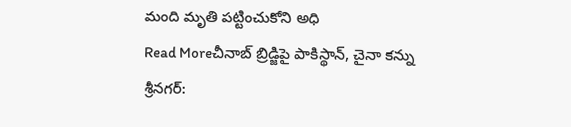మంది మృతి పట్టించుకోని అధి
Read Moreచీనాబ్ బ్రిడ్జిపై పాకిస్థాన్, చైనా కన్ను
శ్రీనగర్: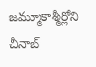జమ్మూకాశ్మీర్లోని చీనాబ్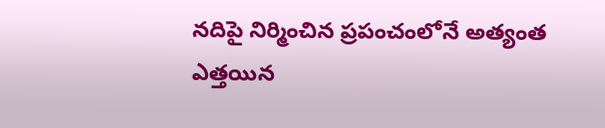నదిపై నిర్మించిన ప్రపంచంలోనే అత్యంత ఎత్తయిన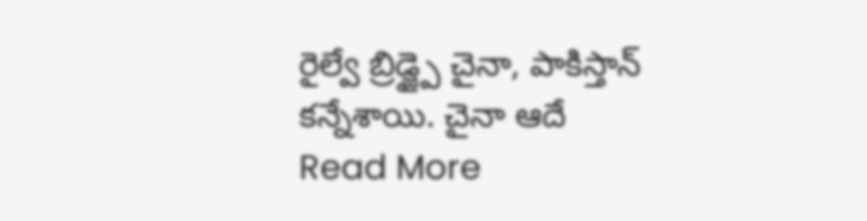రైల్వే బ్రిడ్జ్పై చైనా, పాకిస్తాన్ కన్నేశాయి. చైనా ఆదే
Read More